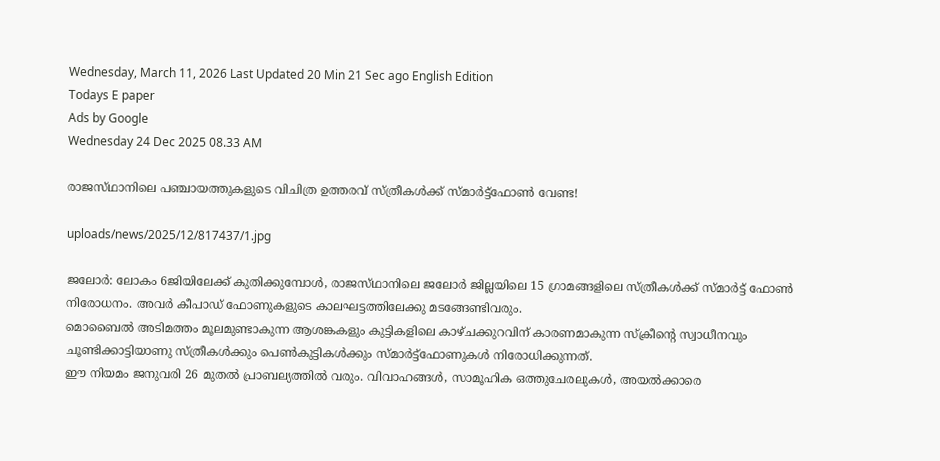Wednesday, March 11, 2026 Last Updated 20 Min 21 Sec ago English Edition
Todays E paper
Ads by Google
Wednesday 24 Dec 2025 08.33 AM

രാജസ്‌ഥാനിലെ പഞ്ചായത്തുകളുടെ വിചിത്ര ഉത്തരവ്‌ സ്‌ത്രീകള്‍ക്ക്‌ സ്‌മാര്‍ട്ട്‌ഫോണ്‍ വേണ്ട!

uploads/news/2025/12/817437/1.jpg

ജലോര്‍: ലോകം 6ജിയിലേക്ക്‌ കുതിക്കുമ്പോള്‍, രാജസ്‌ഥാനിലെ ജലോര്‍ ജില്ലയിലെ 15 ഗ്രാമങ്ങളിലെ സ്‌ത്രീകള്‍ക്ക്‌ സ്‌മാര്‍ട്ട്‌ ഫോണ്‍ നിരോധനം. അവര്‍ കീപാഡ്‌ ഫോണുകളുടെ കാലഘട്ടത്തിലേക്കു മടങ്ങേണ്ടിവരും.
മൊബൈല്‍ അടിമത്തം മൂലമുണ്ടാകുന്ന ആശങ്കകളും കുട്ടികളിലെ കാഴ്‌ചക്കുറവിന്‌ കാരണമാകുന്ന സ്‌ക്രീന്റെ സ്വാധീനവും ചൂണ്ടിക്കാട്ടിയാണു സ്‌ത്രീകള്‍ക്കും പെണ്‍കുട്ടികള്‍ക്കും സ്‌മാര്‍ട്ട്‌ഫോണുകള്‍ നിരോധിക്കുന്നത്‌.
ഈ നിയമം ജനുവരി 26 മുതല്‍ പ്രാബല്യത്തില്‍ വരും. വിവാഹങ്ങള്‍, സാമൂഹിക ഒത്തുചേരലുകള്‍, അയല്‍ക്കാരെ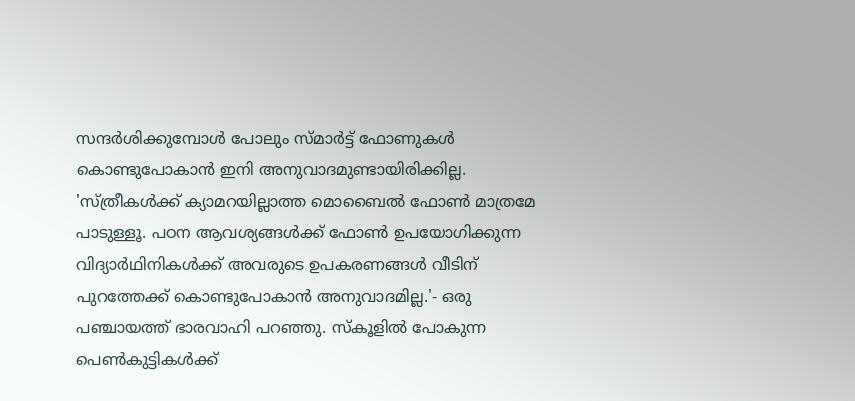സന്ദര്‍ശിക്കുമ്പോള്‍ പോലും സ്‌മാര്‍ട്ട്‌ ഫോണുകള്‍ കൊണ്ടുപോകാന്‍ ഇനി അനുവാദമുണ്ടായിരിക്കില്ല. 'സ്‌ത്രീകള്‍ക്ക്‌ ക്യാമറയില്ലാത്ത മൊബൈല്‍ ഫോണ്‍ മാത്രമേ പാടുള്ളൂ. പഠന ആവശ്യങ്ങള്‍ക്ക്‌ ഫോണ്‍ ഉപയോഗിക്കുന്ന വിദ്യാര്‍ഥിനികള്‍ക്ക്‌ അവരുടെ ഉപകരണങ്ങള്‍ വീടിന്‌ പുറത്തേക്ക്‌ കൊണ്ടുപോകാന്‍ അനുവാദമില്ല.'- ഒരു പഞ്ചായത്ത്‌ ഭാരവാഹി പറഞ്ഞു. സ്‌കൂളില്‍ പോകുന്ന പെണ്‍കുട്ടികള്‍ക്ക്‌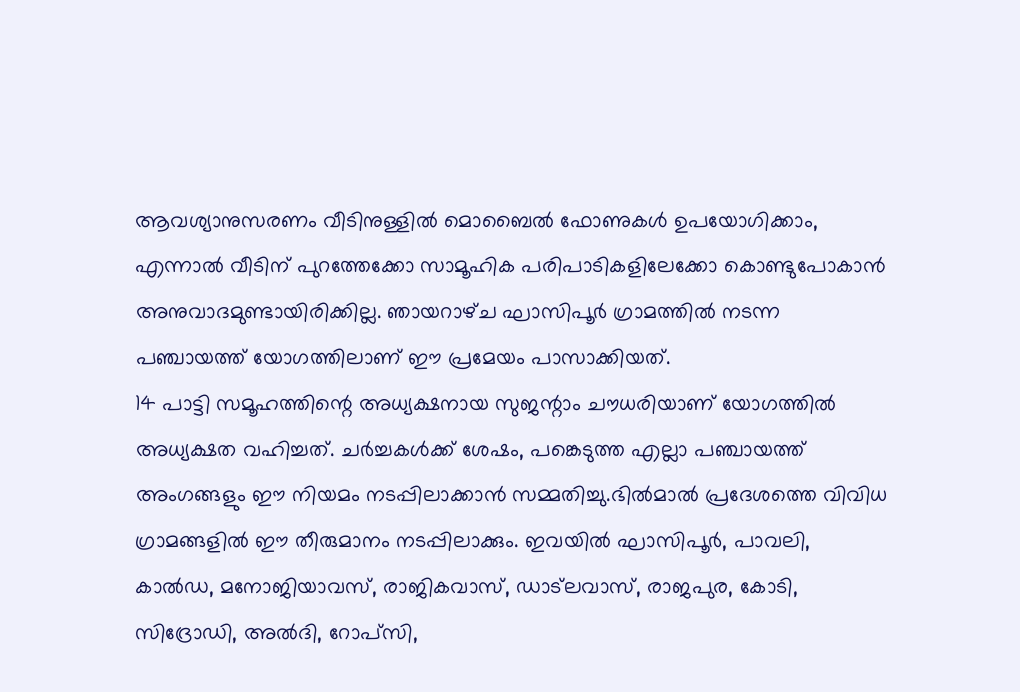ആവശ്യാനുസരണം വീടിനുള്ളില്‍ മൊബൈല്‍ ഫോണുകള്‍ ഉപയോഗിക്കാം, എന്നാല്‍ വീടിന്‌ പുറത്തേക്കോ സാമൂഹിക പരിപാടികളിലേക്കോ കൊണ്ടുപോകാന്‍ അനുവാദമുണ്ടായിരിക്കില്ല. ഞായറാഴ്‌ച ഘാസിപൂര്‍ ഗ്രാമത്തില്‍ നടന്ന പഞ്ചായത്ത്‌ യോഗത്തിലാണ്‌ ഈ പ്രമേയം പാസാക്കിയത്‌.
14 പാട്ടി സമൂഹത്തിന്റെ അധ്യക്ഷനായ സുജന്റാം ചൗധരിയാണ്‌ യോഗത്തില്‍ അധ്യക്ഷത വഹിച്ചത്‌. ചര്‍ച്ചകള്‍ക്ക്‌ ശേഷം, പങ്കെടുത്ത എല്ലാ പഞ്ചായത്ത്‌ അംഗങ്ങളും ഈ നിയമം നടപ്പിലാക്കാന്‍ സമ്മതിച്ചു.ഭില്‍മാല്‍ പ്രദേശത്തെ വിവിധ ഗ്രാമങ്ങളില്‍ ഈ തീരുമാനം നടപ്പിലാക്കും. ഇവയില്‍ ഘാസിപൂര്‍, പാവലി, കാല്‍ഡ, മനോജിയാവസ്‌, രാജികവാസ്‌, ഡാട്‌ലവാസ്‌, രാജപുര, കോടി, സിദ്രോഡി, അല്‍ദി, റോപ്‌സി,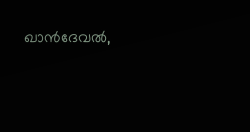ഖാന്‍ദേവല്‍,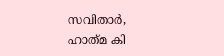സവിതാര്‍, ഹാത്‌മ കി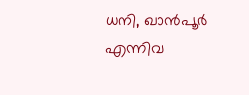ധനി, ഖാന്‍പൂര്‍ എന്നിവ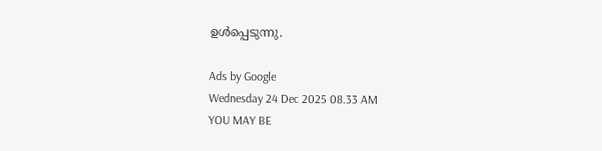ഉള്‍പ്പെടുന്നു.

Ads by Google
Wednesday 24 Dec 2025 08.33 AM
YOU MAY BE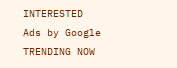INTERESTED
Ads by Google
TRENDING NOW